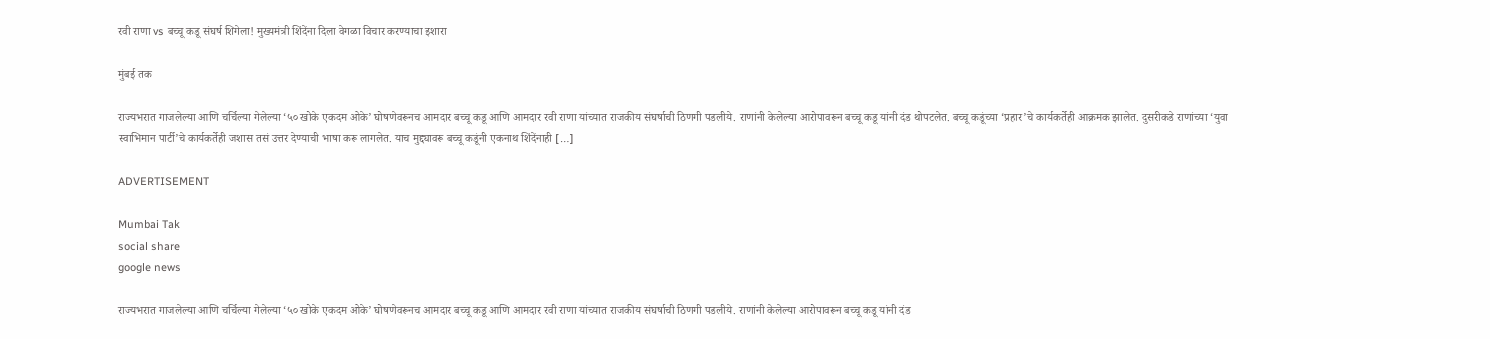रवी राणा vs बच्चू कडू संघर्ष शिगेला! मुख्यमंत्री शिंदेंना दिला वेगळा विचार करण्याचा इशारा

मुंबई तक

राज्यभरात गाजलेल्या आणि चर्चिल्या गेलेल्या ‘५० खोके एकदम ओके’ घोषणेवरूनच आमदार बच्चू कडू आणि आमदार रवी राणा यांच्यात राजकीय संघर्षाची ठिणगी पडलीये. राणांनी केलेल्या आरोपावरून बच्चू कडू यांनी दंड थोपटलेत. बच्चू कडूंच्या ‘प्रहार’चे कार्यकर्तेही आक्रमक झालेत. दुसरीकडे राणांच्या ‘युवा स्वाभिमान पार्टी’चे कार्यकर्तेही जशास तसं उत्तर देण्याची भाषा करू लागलेत. याच मुद्द्यावरू बच्चू कडूंनी एकनाथ शिंदेंनाही […]

ADVERTISEMENT

Mumbai Tak
social share
google news

राज्यभरात गाजलेल्या आणि चर्चिल्या गेलेल्या ‘५० खोके एकदम ओके’ घोषणेवरूनच आमदार बच्चू कडू आणि आमदार रवी राणा यांच्यात राजकीय संघर्षाची ठिणगी पडलीये. राणांनी केलेल्या आरोपावरून बच्चू कडू यांनी दंड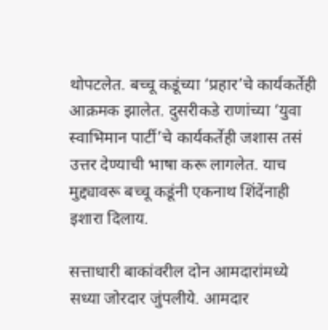थोपटलेत. बच्चू कडूंच्या ‘प्रहार’चे कार्यकर्तेही आक्रमक झालेत. दुसरीकडे राणांच्या ‘युवा स्वाभिमान पार्टी’चे कार्यकर्तेही जशास तसं उत्तर देण्याची भाषा करू लागलेत. याच मुद्द्यावरू बच्चू कडूंनी एकनाथ शिंदेंनाही इशारा दिलाय.

सत्ताधारी बाकांवरील दोन आमदारांमध्ये सध्या जोरदार जुंपलीये. आमदार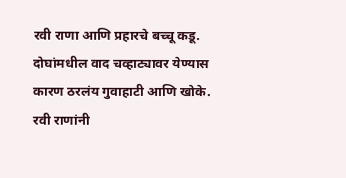रवी राणा आणि प्रहारचे बच्चू कडू. दोघांमधील वाद चव्हाट्यावर येण्यास कारण ठरलंय गुवाहाटी आणि खोके. रवी राणांनी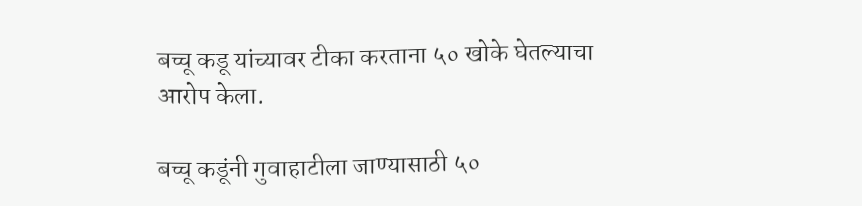बच्चू कडू यांच्यावर टीका करताना ५० खोके घेतल्याचा आरोप केला.

बच्चू कडूंनी गुवाहाटीला जाण्यासाठी ५०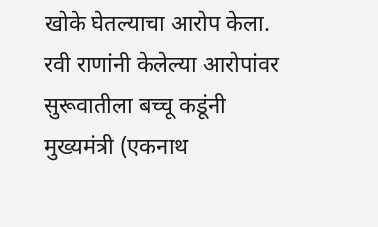खोके घेतल्याचा आरोप केला. रवी राणांनी केलेल्या आरोपांवर सुरूवातीला बच्चू कडूंनी मुख्यमंत्री (एकनाथ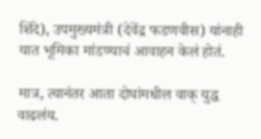शिंदे), उपमुख्यमंत्री (देवेंद्र फडणवीस) यांनाही यात भूमिका मांडण्याचं आवाहन केलं होतं.

मात्र, त्यानंतर आता दोघांमधील वाक् युद्ध वाढलंय.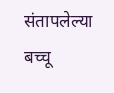संतापलेल्या बच्चू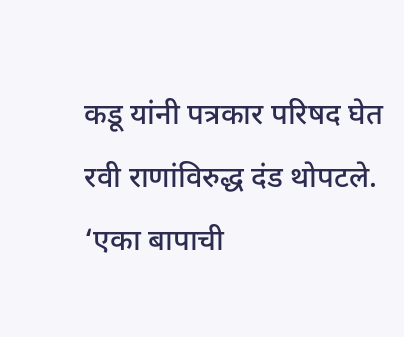कडू यांनी पत्रकार परिषद घेत रवी राणांविरुद्ध दंड थोपटले. ‘एका बापाची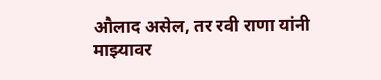औलाद असेल, तर रवी राणा यांनी माझ्यावर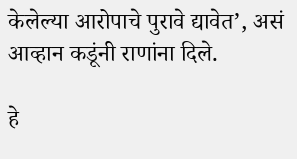केलेल्या आरोपाचे पुरावे द्यावेत’, असं आव्हान कडूंनी राणांना दिले.

हे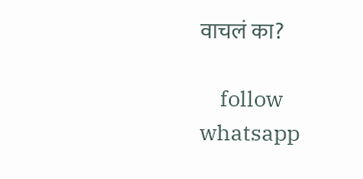वाचलं का?

    follow whatsapp